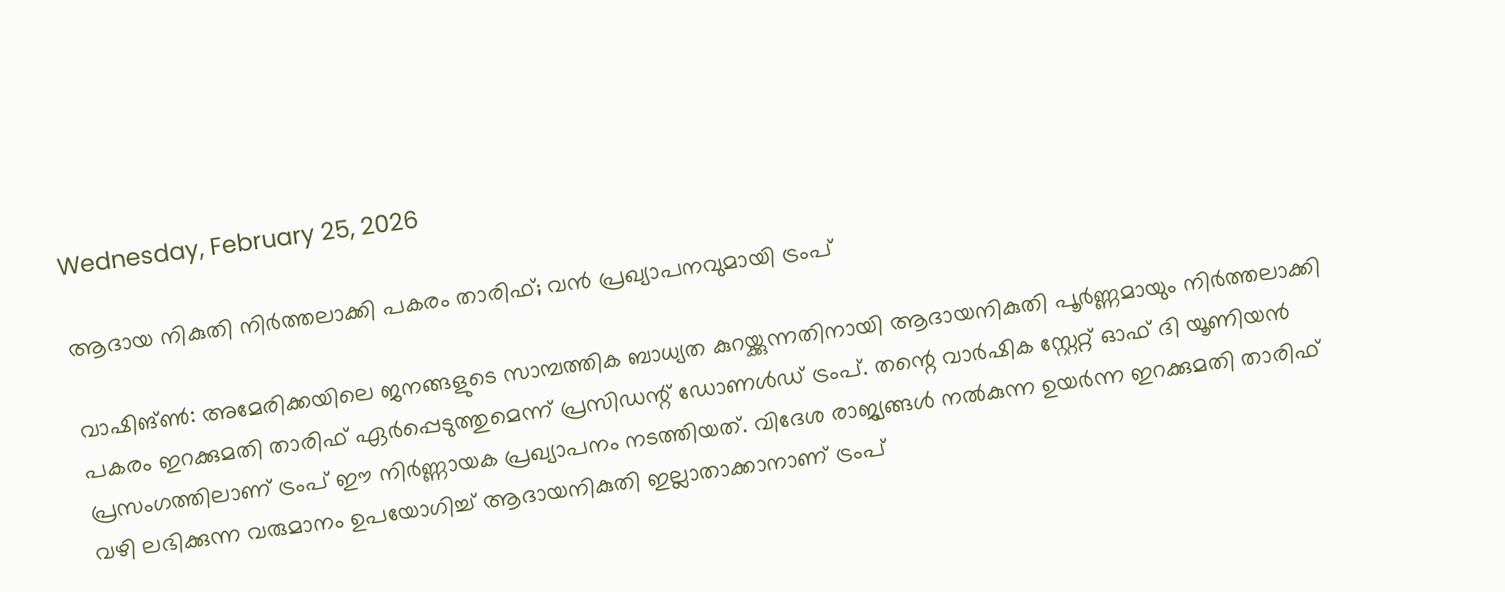Wednesday, February 25, 2026

ആദായ നികുതി നിർത്തലാക്കി പകരം താരിഫ്; വൻ പ്രഖ്യാപനവുമായി ട്രംപ്

വാഷിങ്‌ൺ: അമേരിക്കയിലെ ജനങ്ങളുടെ സാമ്പത്തിക ബാധ്യത കുറയ്ക്കുന്നതിനായി ആദായനികുതി പൂർണ്ണമായും നിർത്തലാക്കി പകരം ഇറക്കുമതി താരിഫ്‌ ഏർപ്പെടുത്തുമെന്ന് പ്രസിഡന്റ് ഡോണൾഡ് ട്രംപ്. തന്റെ വാർഷിക സ്റ്റേറ്റ് ഓഫ് ദി യൂണിയൻ പ്രസംഗത്തിലാണ് ട്രംപ് ഈ നിർണ്ണായക പ്രഖ്യാപനം നടത്തിയത്. വിദേശ രാജ്യങ്ങൾ നൽകുന്ന ഉയർന്ന ഇറക്കുമതി താരിഫ്‌ വഴി ലഭിക്കുന്ന വരുമാനം ഉപയോഗിച്ച് ആദായനികുതി ഇല്ലാതാക്കാനാണ് ട്രംപ്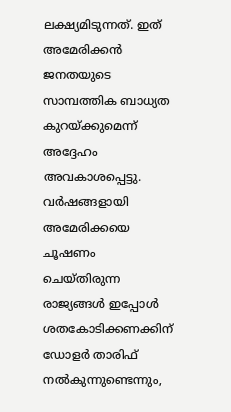ലക്ഷ്യമിടുന്നത്. ഇത് അമേരിക്കൻ ജനതയുടെ സാമ്പത്തിക ബാധ്യത കുറയ്ക്കുമെന്ന് അദ്ദേഹം അവകാശപ്പെട്ടു. വർഷങ്ങളായി അമേരിക്കയെ ചൂഷണം ചെയ്തിരുന്ന രാജ്യങ്ങൾ ഇപ്പോൾ ശതകോടിക്കണക്കിന് ഡോളർ താരിഫ്‌ നൽകുന്നുണ്ടെന്നും,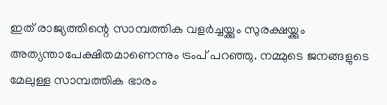ഇത് രാജ്യത്തിന്റെ സാമ്പത്തിക വളർച്ചയ്ക്കും സുരക്ഷയ്ക്കും അത്യന്താപേക്ഷിതമാണെന്നും ട്രംപ് പറഞ്ഞു. നമ്മുടെ ജനങ്ങളുടെ മേലുള്ള സാമ്പത്തിക ഭാരം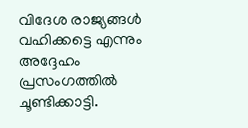വിദേശ രാജ്യങ്ങൾ വഹിക്കട്ടെ എന്നും അദ്ദേഹം പ്രസംഗത്തിൽ ചൂണ്ടിക്കാട്ടി.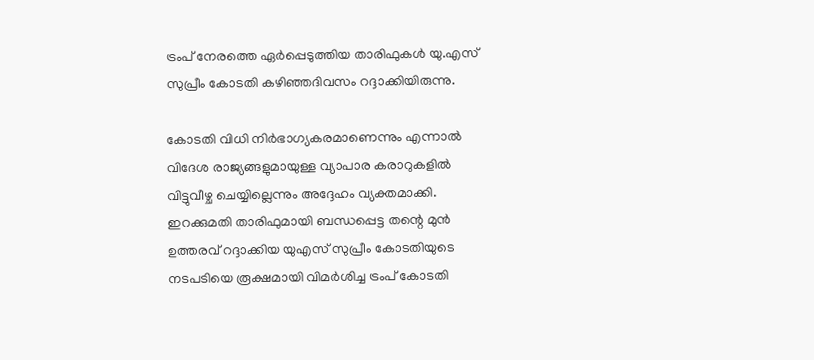ട്രംപ് നേരത്തെ ഏർപ്പെടുത്തിയ താരിഫുകൾ യു.എസ് സുപ്രീം കോടതി കഴിഞ്ഞദിവസം റദ്ദാക്കിയിരുന്നു.

കോടതി വിധി നിർഭാഗ്യകരമാണെന്നും എന്നാൽ വിദേശ രാജ്യങ്ങളുമായുള്ള വ്യാപാര കരാറുകളിൽ വിട്ടുവീഴ്ച ചെയ്യില്ലെന്നും അദ്ദേഹം വ്യക്തമാക്കി. ഇറക്കുമതി താരിഫുമായി ബന്ധപ്പെട്ട തന്റെ മുൻ ഉത്തരവ് റദ്ദാക്കിയ യുഎസ് സുപ്രീം കോടതിയുടെ നടപടിയെ രൂക്ഷമായി വിമർശിച്ച ട്രംപ് കോടതി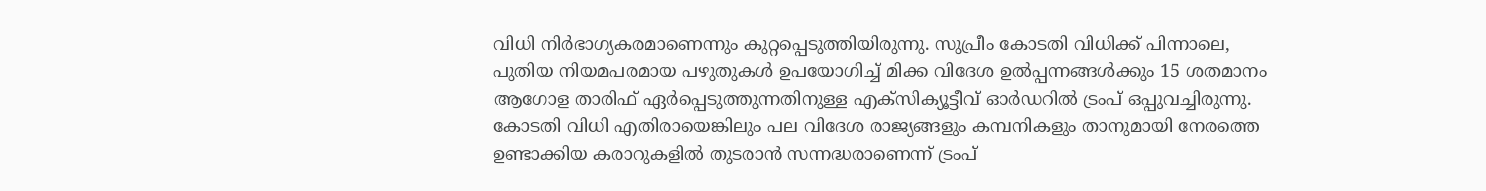വിധി നിർഭാഗ്യകരമാണെന്നും കുറ്റപ്പെടുത്തിയിരുന്നു. സുപ്രീം കോടതി വിധിക്ക് പിന്നാലെ, പുതിയ നിയമപരമായ പഴുതുകൾ ഉപയോഗിച്ച് മിക്ക വിദേശ ഉൽപ്പന്നങ്ങൾക്കും 15 ശതമാനം ആഗോള താരിഫ് ഏർപ്പെടുത്തുന്നതിനുള്ള എക്സിക്യൂട്ടീവ് ഓർഡറിൽ ട്രംപ് ഒപ്പുവച്ചിരുന്നു. കോടതി വിധി എതിരായെങ്കിലും പല വിദേശ രാജ്യങ്ങളും കമ്പനികളും താനുമായി നേരത്തെ ഉണ്ടാക്കിയ കരാറുകളിൽ തുടരാൻ സന്നദ്ധരാണെന്ന് ട്രംപ്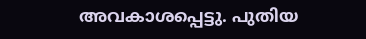അവകാശപ്പെട്ടു. പുതിയ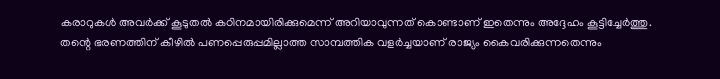കരാറുകൾ അവർക്ക് കൂടുതൽ കഠിനമായിരിക്കുമെന്ന് അറിയാവുന്നത് കൊണ്ടാണ് ഇതെന്നും അദ്ദേഹം കൂട്ടിച്ചേർത്തു. തന്റെ ഭരണത്തിന് കീഴിൽ പണപ്പെരുപ്പമില്ലാത്ത സാമ്പത്തിക വളർച്ചയാണ് രാജ്യം കൈവരിക്കുന്നതെന്നും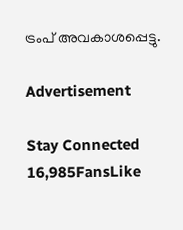ട്രംപ് അവകാശപ്പെട്ടു.

Advertisement

Stay Connected
16,985FansLike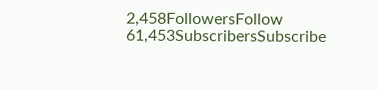2,458FollowersFollow
61,453SubscribersSubscribe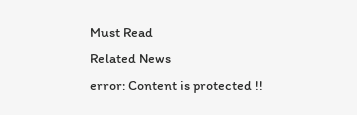Must Read
Related News
error: Content is protected !!